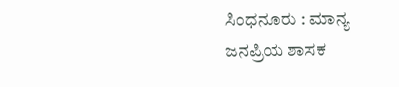ಸಿಂಧನೂರು : ಮಾನ್ಯ ಜನಪ್ರಿಯ ಶಾಸಕ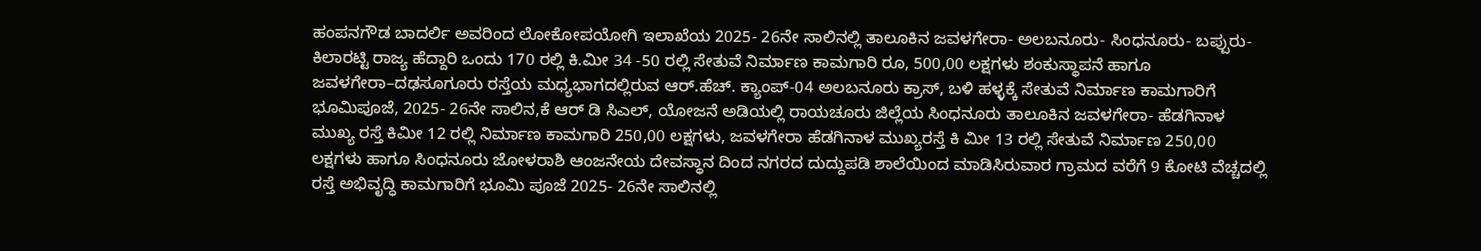ಹಂಪನಗೌಡ ಬಾದರ್ಲಿ ಅವರಿಂದ ಲೋಕೋಪಯೋಗಿ ಇಲಾಖೆಯ 2025- 26ನೇ ಸಾಲಿನಲ್ಲಿ ತಾಲೂಕಿನ ಜವಳಗೇರಾ- ಅಲಬನೂರು- ಸಿಂಧನೂರು- ಬಪ್ಪುರು- ಕಿಲಾರಟ್ಟಿ ರಾಜ್ಯ ಹೆದ್ದಾರಿ ಒಂದು 170 ರಲ್ಲಿ ಕಿ.ಮೀ 34 -50 ರಲ್ಲಿ ಸೇತುವೆ ನಿರ್ಮಾಣ ಕಾಮಗಾರಿ ರೂ, 500,00 ಲಕ್ಷಗಳು ಶಂಕುಸ್ಥಾಪನೆ ಹಾಗೂ ಜವಳಗೇರಾ–ದಢಸೂಗೂರು ರಸ್ತೆಯ ಮಧ್ಯಭಾಗದಲ್ಲಿರುವ ಆರ್.ಹೆಚ್. ಕ್ಯಾಂಪ್-04 ಅಲಬನೂರು ಕ್ರಾಸ್, ಬಳಿ ಹಳ್ಳಕ್ಕೆ ಸೇತುವೆ ನಿರ್ಮಾಣ ಕಾಮಗಾರಿಗೆ ಭೂಮಿಪೂಜೆ, 2025- 26ನೇ ಸಾಲಿನ,ಕೆ ಆರ್ ಡಿ ಸಿಎಲ್, ಯೋಜನೆ ಅಡಿಯಲ್ಲಿ ರಾಯಚೂರು ಜಿಲ್ಲೆಯ ಸಿಂಧನೂರು ತಾಲೂಕಿನ ಜವಳಗೇರಾ- ಹೆಡಗಿನಾಳ ಮುಖ್ಯ ರಸ್ತೆ ಕಿಮೀ 12 ರಲ್ಲಿ ನಿರ್ಮಾಣ ಕಾಮಗಾರಿ 250,00 ಲಕ್ಷಗಳು, ಜವಳಗೇರಾ ಹೆಡಗಿನಾಳ ಮುಖ್ಯರಸ್ತೆ ಕಿ ಮೀ 13 ರಲ್ಲಿ ಸೇತುವೆ ನಿರ್ಮಾಣ 250,00 ಲಕ್ಷಗಳು ಹಾಗೂ ಸಿಂಧನೂರು ಜೋಳರಾಶಿ ಆಂಜನೇಯ ದೇವಸ್ಥಾನ ದಿಂದ ನಗರದ ದುದ್ದುಪಡಿ ಶಾಲೆಯಿಂದ ಮಾಡಿಸಿರುವಾರ ಗ್ರಾಮದ ವರೆಗೆ 9 ಕೋಟಿ ವೆಚ್ಚದಲ್ಲಿ ರಸ್ತೆ ಅಭಿವೃದ್ಧಿ ಕಾಮಗಾರಿಗೆ ಭೂಮಿ ಪೂಜೆ 2025- 26ನೇ ಸಾಲಿನಲ್ಲಿ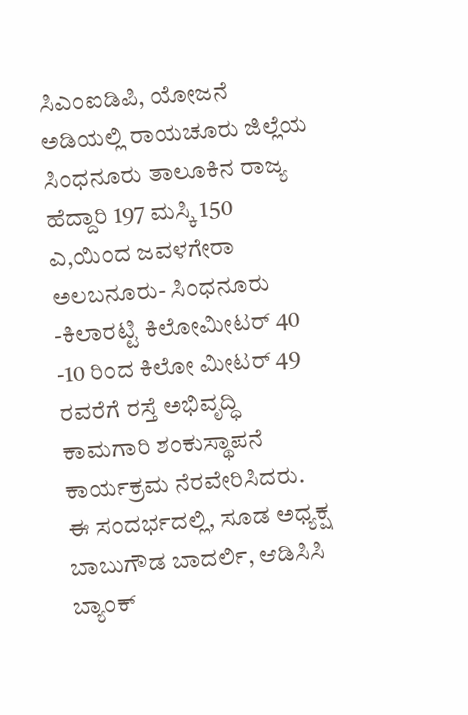ಸಿಎಂಐಡಿಪಿ, ಯೋಜನೆ ಅಡಿಯಲ್ಲಿ ರಾಯಚೂರು ಜಿಲ್ಲೆಯ ಸಿಂಧನೂರು ತಾಲೂಕಿನ ರಾಜ್ಯ ಹೆದ್ದಾರಿ 197 ಮಸ್ಕಿ 150 ಎ,ಯಿಂದ ಜವಳಗೇರಾ ಅಲಬನೂರು- ಸಿಂಧನೂರು -ಕಿಲಾರಟ್ಟಿ ಕಿಲೋಮೀಟರ್ 40 -10 ರಿಂದ ಕಿಲೋ ಮೀಟರ್ 49 ರವರೆಗೆ ರಸ್ತೆ ಅಭಿವೃದ್ಧಿ ಕಾಮಗಾರಿ ಶಂಕುಸ್ಥಾಪನೆ ಕಾರ್ಯಕ್ರಮ ನೆರವೇರಿಸಿದರು.
ಈ ಸಂದರ್ಭದಲ್ಲಿ, ಸೂಡ ಅಧ್ಯಕ್ಷ ಬಾಬುಗೌಡ ಬಾದರ್ಲಿ, ಆಡಿಸಿಸಿ ಬ್ಯಾಂಕ್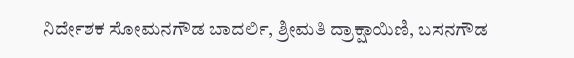ನಿರ್ದೇಶಕ ಸೋಮನಗೌಡ ಬಾದರ್ಲಿ, ಶ್ರೀಮತಿ ದ್ರಾಕ್ಷಾಯಿಣಿ, ಬಸನಗೌಡ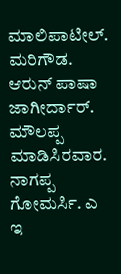ಮಾಲಿಪಾಟೀಲ್. ಮರಿಗೌಡ. ಆರುನ್ ಪಾಷಾ ಜಾಗೀರ್ದಾರ್. ಮೌಲಪ್ಪ ಮಾಡಿಸಿರವಾರ. ನಾಗಪ್ಪ ಗೋಮರ್ಸಿ. ಎ ಇ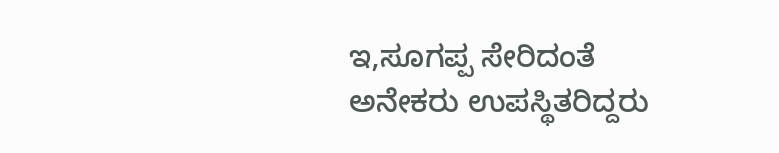ಇ,ಸೂಗಪ್ಪ ಸೇರಿದಂತೆ ಅನೇಕರು ಉಪಸ್ಥಿತರಿದ್ದರು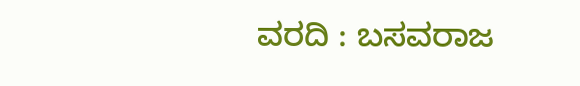ವರದಿ : ಬಸವರಾಜ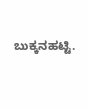ಬುಕ್ಕನಹಟ್ಟಿ.